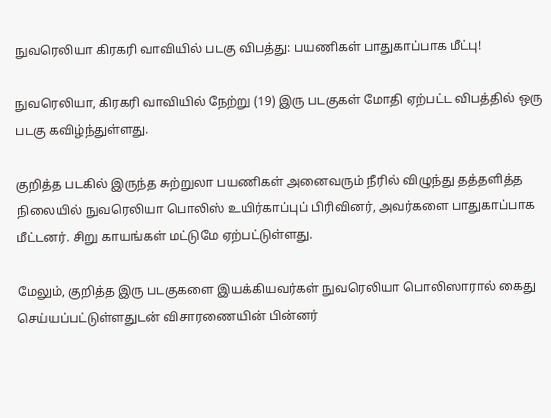நுவரெலியா கிரகரி வாவியில் படகு விபத்து: பயணிகள் பாதுகாப்பாக மீட்பு!

நுவரெலியா, கிரகரி வாவியில் நேற்று (19) இரு படகுகள் மோதி ஏற்பட்ட விபத்தில் ஒரு படகு கவிழ்ந்துள்ளது.

குறித்த படகில் இருந்த சுற்றுலா பயணிகள் அனைவரும் நீரில் விழுந்து தத்தளித்த நிலையில் நுவரெலியா பொலிஸ் உயிர்காப்புப் பிரிவினர், அவர்களை பாதுகாப்பாக மீட்டனர். சிறு காயங்கள் மட்டுமே ஏற்பட்டுள்ளது.

மேலும், குறித்த இரு படகுகளை இயக்கியவர்கள் நுவரெலியா பொலிஸாரால் கைது செய்யப்பட்டுள்ளதுடன் விசாரணையின் பின்னர்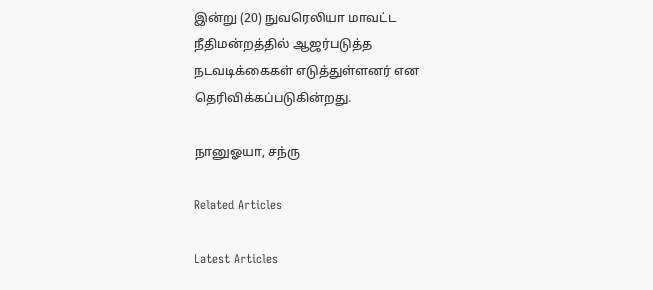இன்று (20) நுவரெலியா மாவட்ட நீதிமன்றத்தில் ஆஜர்படுத்த நடவடிக்கைகள் எடுத்துள்ளனர் என தெரிவிக்கப்படுகின்றது.

நானுஓயா, சந்ரு

Related Articles

Latest Articles